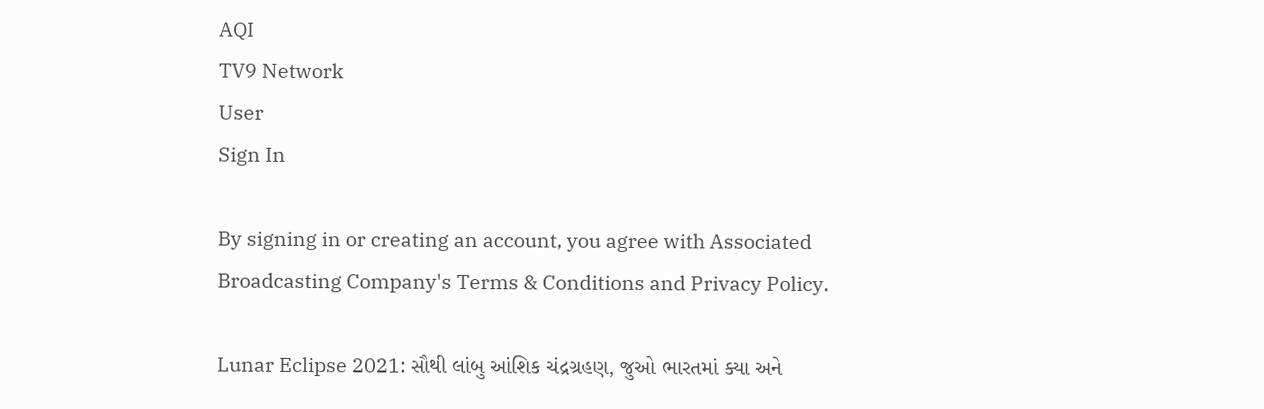AQI
TV9 Network
User
Sign In

By signing in or creating an account, you agree with Associated Broadcasting Company's Terms & Conditions and Privacy Policy.

Lunar Eclipse 2021: સૌથી લાંબુ આંશિક ચંદ્રગ્રહણ, જુઓ ભારતમાં ક્યા અને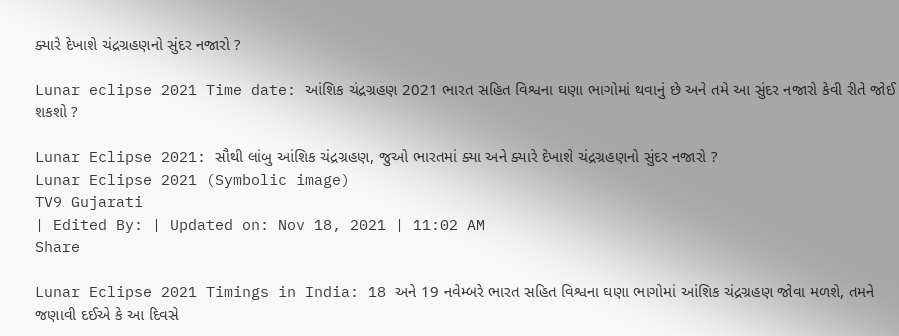ક્યારે દેખાશે ચંદ્રગ્રહણનો સુંદર નજારો ?

Lunar eclipse 2021 Time date: આંશિક ચંદ્રગ્રહણ 2021 ભારત સહિત વિશ્વના ઘણા ભાગોમાં થવાનું છે અને તમે આ સુંદર નજારો કેવી રીતે જોઈ શકશો ?

Lunar Eclipse 2021: સૌથી લાંબુ આંશિક ચંદ્રગ્રહણ, જુઓ ભારતમાં ક્યા અને ક્યારે દેખાશે ચંદ્રગ્રહણનો સુંદર નજારો ?
Lunar Eclipse 2021 (Symbolic image)
TV9 Gujarati
| Edited By: | Updated on: Nov 18, 2021 | 11:02 AM
Share

Lunar Eclipse 2021 Timings in India: 18 અને 19 નવેમ્બરે ભારત સહિત વિશ્વના ઘણા ભાગોમાં આંશિક ચંદ્રગ્રહણ જોવા મળશે, તમને જણાવી દઈએ કે આ દિવસે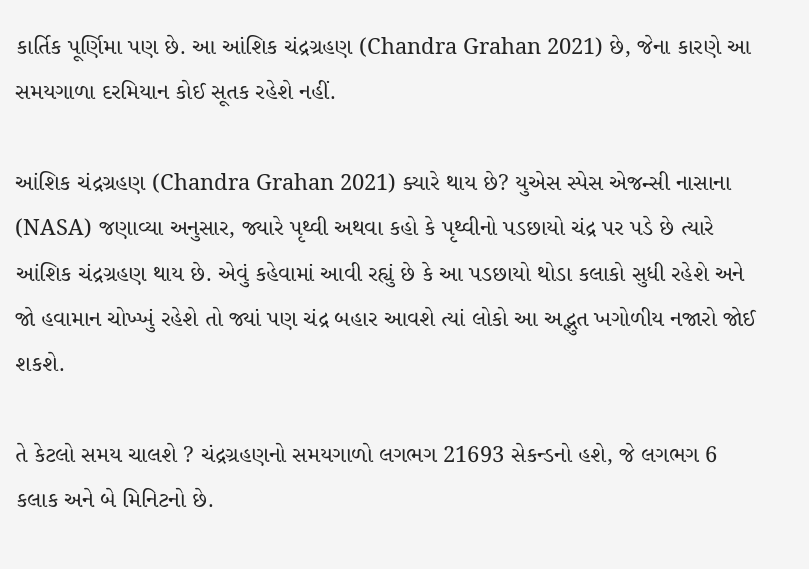કાર્તિક પૂર્ણિમા પણ છે. આ આંશિક ચંદ્રગ્રહણ (Chandra Grahan 2021) છે, જેના કારણે આ સમયગાળા દરમિયાન કોઈ સૂતક રહેશે નહીં.

આંશિક ચંદ્રગ્રહણ (Chandra Grahan 2021) ક્યારે થાય છે? યુએસ સ્પેસ એજન્સી નાસાના (NASA) જણાવ્યા અનુસાર, જ્યારે પૃથ્વી અથવા કહો કે પૃથ્વીનો પડછાયો ચંદ્ર પર પડે છે ત્યારે આંશિક ચંદ્રગ્રહણ થાય છે. એવું કહેવામાં આવી રહ્યું છે કે આ પડછાયો થોડા કલાકો સુધી રહેશે અને જો હવામાન ચોખ્ખું રહેશે તો જ્યાં પણ ચંદ્ર બહાર આવશે ત્યાં લોકો આ અદ્ભુત ખગોળીય નજારો જોઈ શકશે.

તે કેટલો સમય ચાલશે ? ચંદ્રગ્રહણનો સમયગાળો લગભગ 21693 સેકન્ડનો હશે, જે લગભગ 6 કલાક અને બે મિનિટનો છે.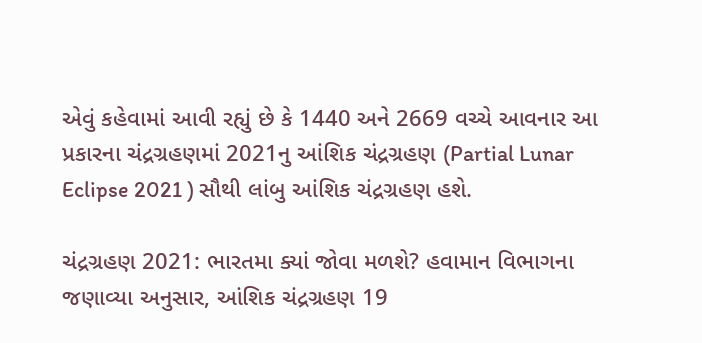એવું કહેવામાં આવી રહ્યું છે કે 1440 અને 2669 વચ્ચે આવનાર આ પ્રકારના ચંદ્રગ્રહણમાં 2021નુ આંશિક ચંદ્રગ્રહણ (Partial Lunar Eclipse 2021 ) સૌથી લાંબુ આંશિક ચંદ્રગ્રહણ હશે.

ચંદ્રગ્રહણ 2021: ભારતમા ક્યાં જોવા મળશે? હવામાન વિભાગના જણાવ્યા અનુસાર, આંશિક ચંદ્રગ્રહણ 19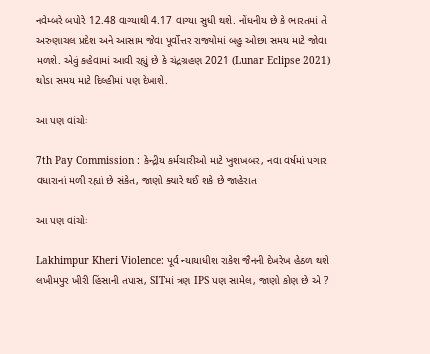નવેમ્બરે બપોરે 12.48 વાગ્યાથી 4.17 વાગ્યા સુધી થશે. નોંધનીય છે કે ભારતમાં તે અરુણાચલ પ્રદેશ અને આસામ જેવા પૂર્વોત્તર રાજ્યોમાં બહુ ઓછા સમય માટે જોવા મળશે. એવું કહેવામાં આવી રહ્યું છે કે ચંદ્રગ્રહણ 2021 (Lunar Eclipse 2021) થોડા સમય માટે દિલ્હીમાં પણ દેખાશે.

આ પણ વાંચોઃ

7th Pay Commission : કેન્દ્રીય કર્મચારીઓ માટે ખુશખબર, નવા વર્ષમાં પગાર વધારાનાં મળી રહ્યાં છે સંકેત, જાણો ક્યારે થઈ શકે છે જાહેરાત

આ પણ વાંચોઃ

Lakhimpur Kheri Violence: પૂર્વ ન્યાયાધીશ રાકેશ જૈનની દેખરેખ હેઠળ થશે લખીમપુર ખીરી હિંસાની તપાસ, SITમાં ત્રણ IPS પણ સામેલ, જાણો કોણ છે એ ?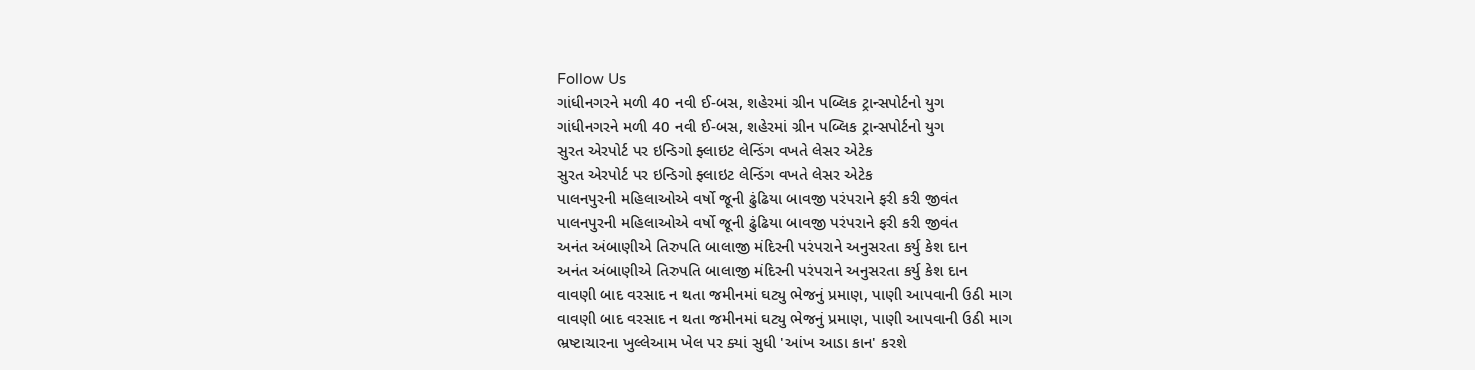Follow Us
ગાંધીનગરને મળી 40 નવી ઈ-બસ, શહેરમાં ગ્રીન પબ્લિક ટ્રાન્સપોર્ટનો યુગ
ગાંધીનગરને મળી 40 નવી ઈ-બસ, શહેરમાં ગ્રીન પબ્લિક ટ્રાન્સપોર્ટનો યુગ
સુરત એરપોર્ટ પર ઇન્ડિગો ફ્લાઇટ લેન્ડિંગ વખતે લેસર એટેક
સુરત એરપોર્ટ પર ઇન્ડિગો ફ્લાઇટ લેન્ડિંગ વખતે લેસર એટેક
પાલનપુરની મહિલાઓએ વર્ષો જૂની ઢુંઢિયા બાવજી પરંપરાને ફરી કરી જીવંત
પાલનપુરની મહિલાઓએ વર્ષો જૂની ઢુંઢિયા બાવજી પરંપરાને ફરી કરી જીવંત
અનંત અંબાણીએ તિરુપતિ બાલાજી મંદિરની પરંપરાને અનુસરતા કર્યુ કેશ દાન
અનંત અંબાણીએ તિરુપતિ બાલાજી મંદિરની પરંપરાને અનુસરતા કર્યુ કેશ દાન
વાવણી બાદ વરસાદ ન થતા જમીનમાં ઘટ્યુ ભેજનું પ્રમાણ, પાણી આપવાની ઉઠી માગ
વાવણી બાદ વરસાદ ન થતા જમીનમાં ઘટ્યુ ભેજનું પ્રમાણ, પાણી આપવાની ઉઠી માગ
ભ્રષ્ટાચારના ખુલ્લેઆમ ખેલ પર ક્યાં સુધી 'આંખ આડા કાન' કરશે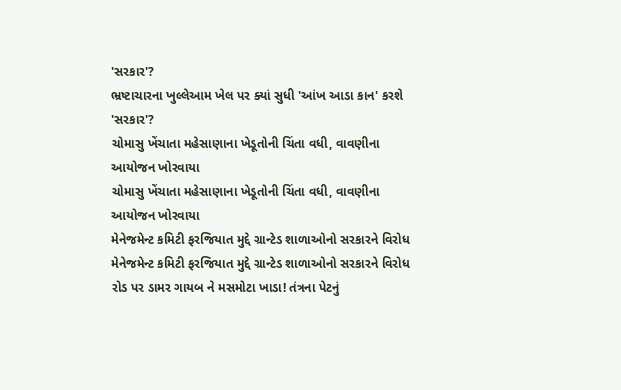'સરકાર'?
ભ્રષ્ટાચારના ખુલ્લેઆમ ખેલ પર ક્યાં સુધી 'આંખ આડા કાન' કરશે 'સરકાર'?
ચોમાસુ ખેંચાતા મહેસાણાના ખેડૂતોની ચિંતા વધી, વાવણીના આયોજન ખોરવાયા
ચોમાસુ ખેંચાતા મહેસાણાના ખેડૂતોની ચિંતા વધી, વાવણીના આયોજન ખોરવાયા
મેનેજમેન્ટ કમિટી ફરજિયાત મુદ્દે ગ્રાન્ટેડ શાળાઓનો સરકારને વિરોધ
મેનેજમેન્ટ કમિટી ફરજિયાત મુદ્દે ગ્રાન્ટેડ શાળાઓનો સરકારને વિરોધ
રોડ પર ડામર ગાયબ ને મસમોટા ખાડા! તંત્રના પેટનું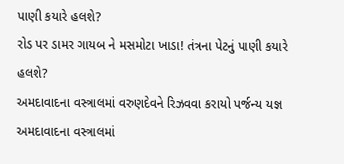પાણી કયારે હલશે?
રોડ પર ડામર ગાયબ ને મસમોટા ખાડા! તંત્રના પેટનું પાણી કયારે હલશે?
અમદાવાદના વસ્ત્રાલમાં વરુણદેવને રિઝવવા કરાયો પર્જન્ય યજ્ઞ
અમદાવાદના વસ્ત્રાલમાં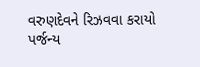વરુણદેવને રિઝવવા કરાયો પર્જન્ય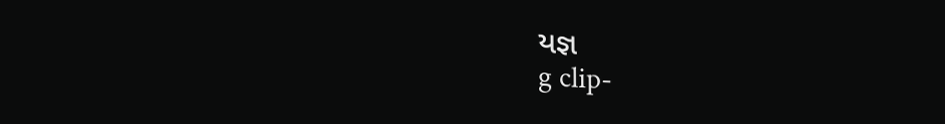યજ્ઞ
g clip-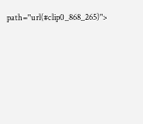path="url(#clip0_868_265)">